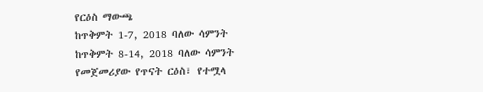የርዕስ ማውጫ
ከጥቅምት 1-7, 2018 ባለው ሳምንት
ከጥቅምት 8-14, 2018 ባለው ሳምንት
የመጀመሪያው የጥናት ርዕስ፣ የተሟላ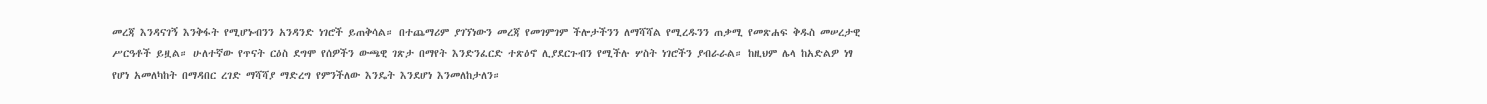መረጃ እንዳናገኝ እንቅፋት የሚሆኑብንን አንዳንድ ነገሮች ይጠቅሳል። በተጨማሪም ያገኘነውን መረጃ የመገምገም ችሎታችንን ለማሻሻል የሚረዱንን ጠቃሚ የመጽሐፍ ቅዱስ መሠረታዊ ሥርዓቶች ይዟል። ሁለተኛው የጥናት ርዕስ ደግሞ የሰዎችን ውጫዊ ገጽታ በማየት እንድንፈርድ ተጽዕኖ ሊያደርጉብን የሚችሉ ሦስት ነገሮችን ያብራራል። ከዚህም ሌላ ከአድልዎ ነፃ የሆነ አመለካከት በማዳበር ረገድ ማሻሻያ ማድረግ የምንችለው እንዴት እንደሆነ እንመለከታለን።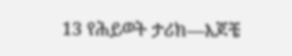13 የሕይወት ታሪክ—እጆቼ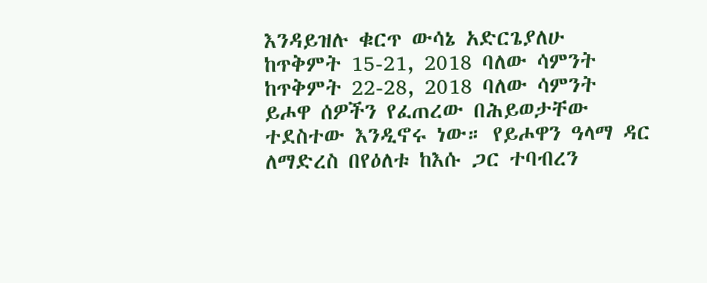እንዳይዝሉ ቁርጥ ውሳኔ አድርጌያለሁ
ከጥቅምት 15-21, 2018 ባለው ሳምንት
ከጥቅምት 22-28, 2018 ባለው ሳምንት
ይሖዋ ሰዎችን የፈጠረው በሕይወታቸው ተደስተው እንዲኖሩ ነው። የይሖዋን ዓላማ ዳር ለማድረስ በየዕለቱ ከእሱ ጋር ተባብረን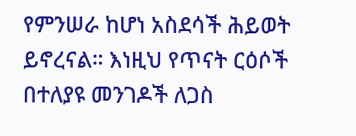የምንሠራ ከሆነ አስደሳች ሕይወት ይኖረናል። እነዚህ የጥናት ርዕሶች በተለያዩ መንገዶች ለጋስ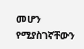መሆን የሚያስገኛቸውን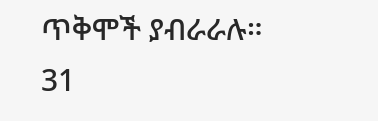ጥቅሞች ያብራራሉ።
31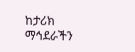ከታሪክ ማኅደራችን